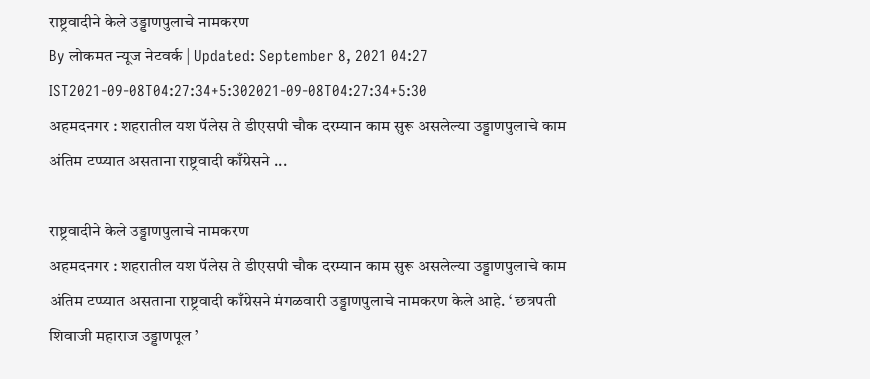राष्ट्रवादीने केले उड्डाणपुलाचे नामकरण
By लोकमत न्यूज नेटवर्क | Updated: September 8, 2021 04:27 IST2021-09-08T04:27:34+5:302021-09-08T04:27:34+5:30
अहमदनगर : शहरातील यश पॅलेस ते डीएसपी चौक दरम्यान काम सुरू असलेल्या उड्डाणपुलाचे काम अंतिम टप्प्यात असताना राष्ट्रवादी काँग्रेसने ...

राष्ट्रवादीने केले उड्डाणपुलाचे नामकरण
अहमदनगर : शहरातील यश पॅलेस ते डीएसपी चौक दरम्यान काम सुरू असलेल्या उड्डाणपुलाचे काम अंतिम टप्प्यात असताना राष्ट्रवादी काँग्रेसने मंगळवारी उड्डाणपुलाचे नामकरण केले आहे. ‘ छत्रपती शिवाजी महाराज उड्डाणपूल ’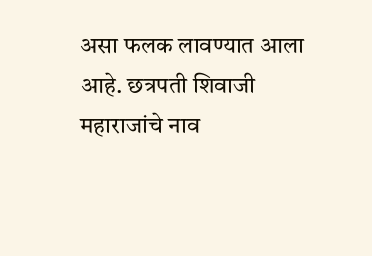असा फलक लावण्यात आला आहे. छत्रपती शिवाजी महाराजांचे नाव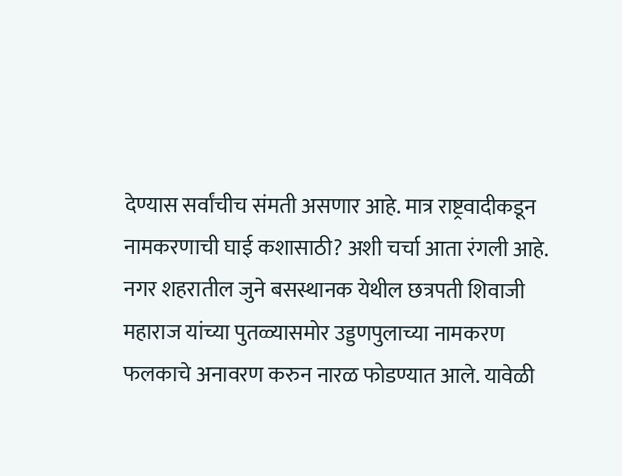देण्यास सर्वांचीच संमती असणार आहे. मात्र राष्ट्रवादीकडून नामकरणाची घाई कशासाठी? अशी चर्चा आता रंगली आहे.
नगर शहरातील जुने बसस्थानक येथील छत्रपती शिवाजी महाराज यांच्या पुतळ्यासमोर उड्डणपुलाच्या नामकरण फलकाचे अनावरण करुन नारळ फोडण्यात आले. यावेळी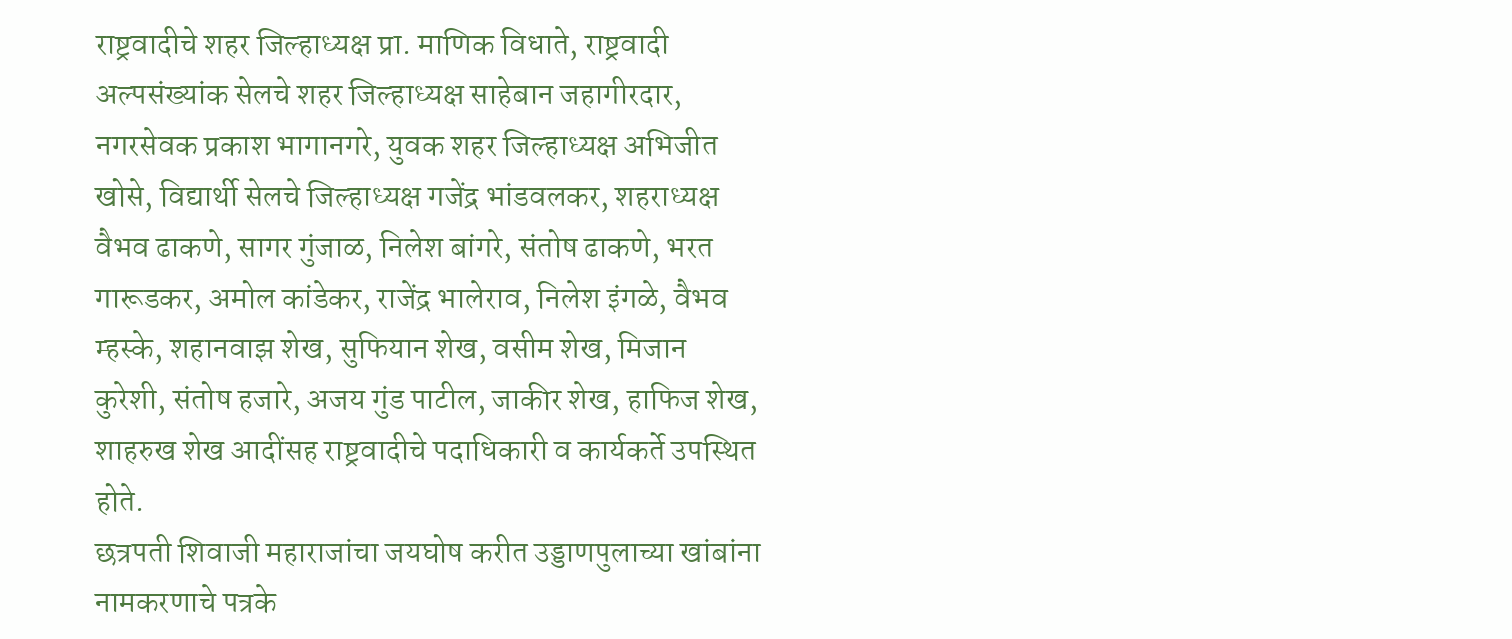राष्ट्रवादीचे शहर जिल्हाध्यक्ष प्रा. माणिक विधाते, राष्ट्रवादी अल्पसंख्यांक सेलचे शहर जिल्हाध्यक्ष साहेबान जहागीरदार, नगरसेवक प्रकाश भागानगरे, युवक शहर जिल्हाध्यक्ष अभिजीत खोसे, विद्यार्थी सेलचे जिल्हाध्यक्ष गजेंद्र भांडवलकर, शहराध्यक्ष वैभव ढाकणे, सागर गुंजाळ, निलेश बांगरे, संतोष ढाकणे, भरत गारूडकर, अमोल कांडेकर, राजेंद्र भालेराव, निलेश इंगळे, वैभव म्हस्के, शहानवाझ शेख, सुफियान शेख, वसीम शेख, मिजान कुरेशी, संतोष हजारे, अजय गुंड पाटील, जाकीर शेख, हाफिज शेख, शाहरुख शेख आदींसह राष्ट्रवादीचे पदाधिकारी व कार्यकर्ते उपस्थित होते.
छत्रपती शिवाजी महाराजांचा जयघोष करीत उड्डाणपुलाच्या खांबांना नामकरणाचे पत्रके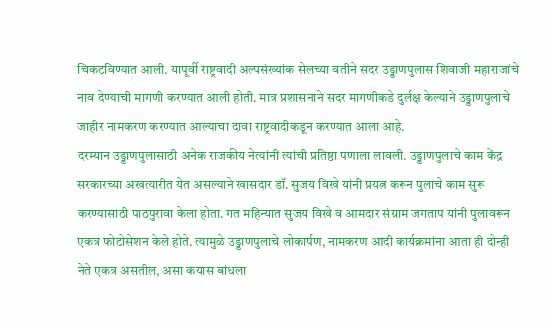चिकटविण्यात आली. यापूर्वी राष्ट्रवादी अल्पसंख्यांक सेलच्या वतीने सदर उड्डाणपुलास शिवाजी महाराजांचे नाव देण्याची मागणी करण्यात आली होती. मात्र प्रशासनाने सदर मागणीकडे दुर्लक्ष केल्याने उड्डाणपुलाचे जाहीर नामकरण करण्यात आल्याचा दावा राष्ट्रवादीकडून करण्यात आला आहे.
दरम्यान उड्डाणपुलासाठी अनेक राजकीय नेत्यांनी त्यांची प्रतिष्ठा पणाला लावली. उड्डाणपुलाचे काम केंद्र सरकारच्या अखत्यारीत येत असल्याने खासदार डॉ. सुजय विखे यांनी प्रयत्न करून पुलाचे काम सुरू करण्यासाठी पाठपुरावा केला होता. गत महिन्यात सुजय विखे व आमदार संग्राम जगताप यांनी पुलावरून एकत्र फोटोसेशन केले होते. त्यामुळे उड्डाणपुलाचे लोकार्पण, नामकरण आदी कार्यक्रमांना आता ही दोन्ही नेते एकत्र असतील, असा कयास बांधला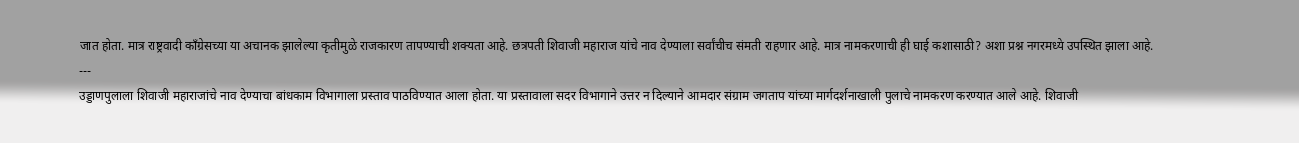जात होता. मात्र राष्ट्रवादी कॉंग्रेसच्या या अचानक झालेल्या कृतीमुळे राजकारण तापण्याची शक्यता आहे. छत्रपती शिवाजी महाराज यांचे नाव देण्याला सर्वांचीच संमती राहणार आहे. मात्र नामकरणाची ही घाई कशासाठी? अशा प्रश्न नगरमध्ये उपस्थित झाला आहे.
---
उड्डाणपुलाला शिवाजी महाराजांचे नाव देण्याचा बांधकाम विभागाला प्रस्ताव पाठविण्यात आला होता. या प्रस्तावाला सदर विभागाने उत्तर न दिल्याने आमदार संग्राम जगताप यांच्या मार्गदर्शनाखाली पुलाचे नामकरण करण्यात आले आहे. शिवाजी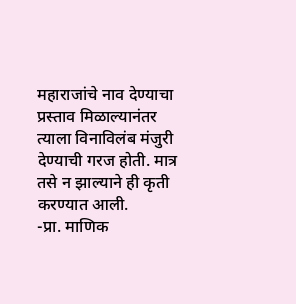महाराजांचे नाव देण्याचा प्रस्ताव मिळाल्यानंतर त्याला विनाविलंब मंजुरी देण्याची गरज होती. मात्र तसे न झाल्याने ही कृती करण्यात आली.
-प्रा. माणिक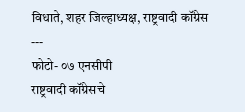विधाते, शहर जिल्हाध्यक्ष, राष्ट्रवादी कॉंग्रेस
---
फोटो- ०७ एनसीपी
राष्ट्रवादी कॉंग्रेसचे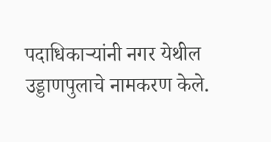पदाधिकाऱ्यांनी नगर येथील उड्डाणपुलाचे नामकरण केले.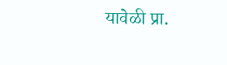यावेळी प्रा.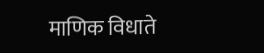माणिक विधाते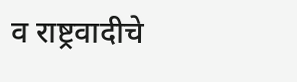व राष्ट्रवादीचे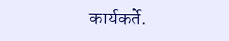कार्यकर्ते.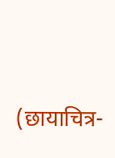(छायाचित्र-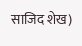साजिद शेख)